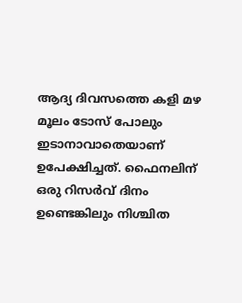ആദ്യ ദിവസത്തെ കളി മഴ മൂലം ടോസ് പോലും ഇടാനാവാതെയാണ് ഉപേക്ഷിച്ചത്. ഫൈനലിന് ഒരു റിസർവ് ദിനം ഉണ്ടെങ്കിലും നിശ്ചിത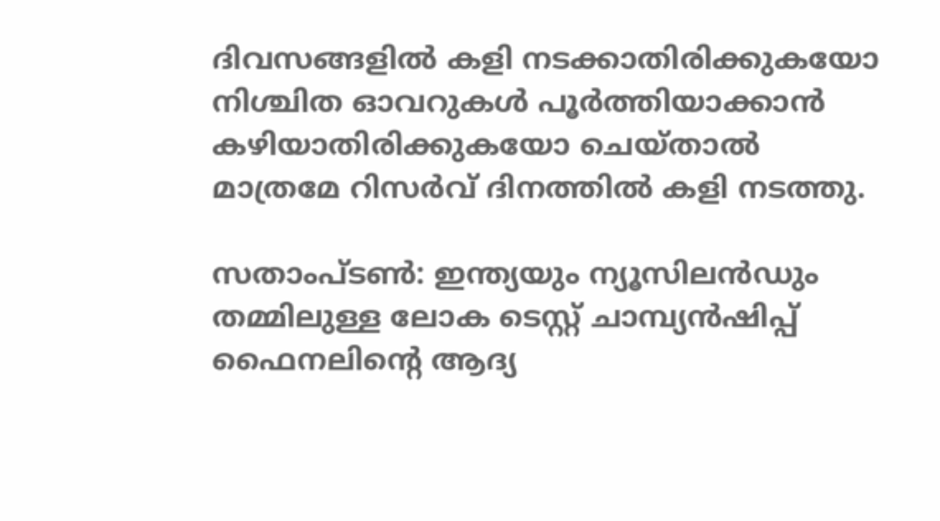ദിവസങ്ങളിൽ കളി നടക്കാതിരിക്കുകയോ നിശ്ചിത ഓവറുകൾ പൂർത്തിയാക്കാൻ കഴിയാതിരിക്കുകയോ ചെയ്താൽ മാത്രമേ റിസർവ് ദിനത്തിൽ കളി നടത്തു.

സതാംപ്ടൺ: ഇന്ത്യയും ന്യൂസിലന്‍ഡും തമ്മിലുള്ള ലോക ടെസ്റ്റ്‌ ചാമ്പ്യൻഷിപ്പ് ഫൈനലിന്‍റെ ആദ്യ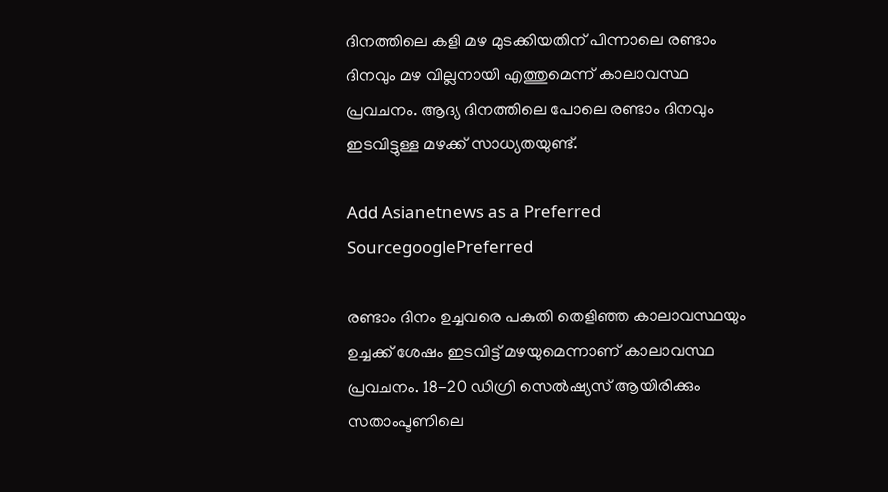ദിനത്തിലെ കളി മഴ മുടക്കിയതിന് പിന്നാലെ രണ്ടാം ദിനവും മഴ വില്ലനായി എത്തുമെന്ന് കാലാവസ്ഥ പ്രവചനം. ആദ്യ ദിനത്തിലെ പോലെ രണ്ടാം ദിനവും ഇടവിട്ടുള്ള മഴക്ക് സാധ്യതയുണ്ട്.

Add Asianetnews as a Preferred SourcegooglePreferred

രണ്ടാം ദിനം ഉച്ചവരെ പകുതി തെളിഞ്ഞ കാലാവസ്ഥയും ഉച്ചക്ക് ശേഷം ഇടവിട്ട് മഴയുമെന്നാണ് കാലാവസ്ഥ പ്രവചനം. 18-20 ഡിഗ്രി സെൽഷ്യസ് ആയിരിക്കും സതാംപ്ടണിലെ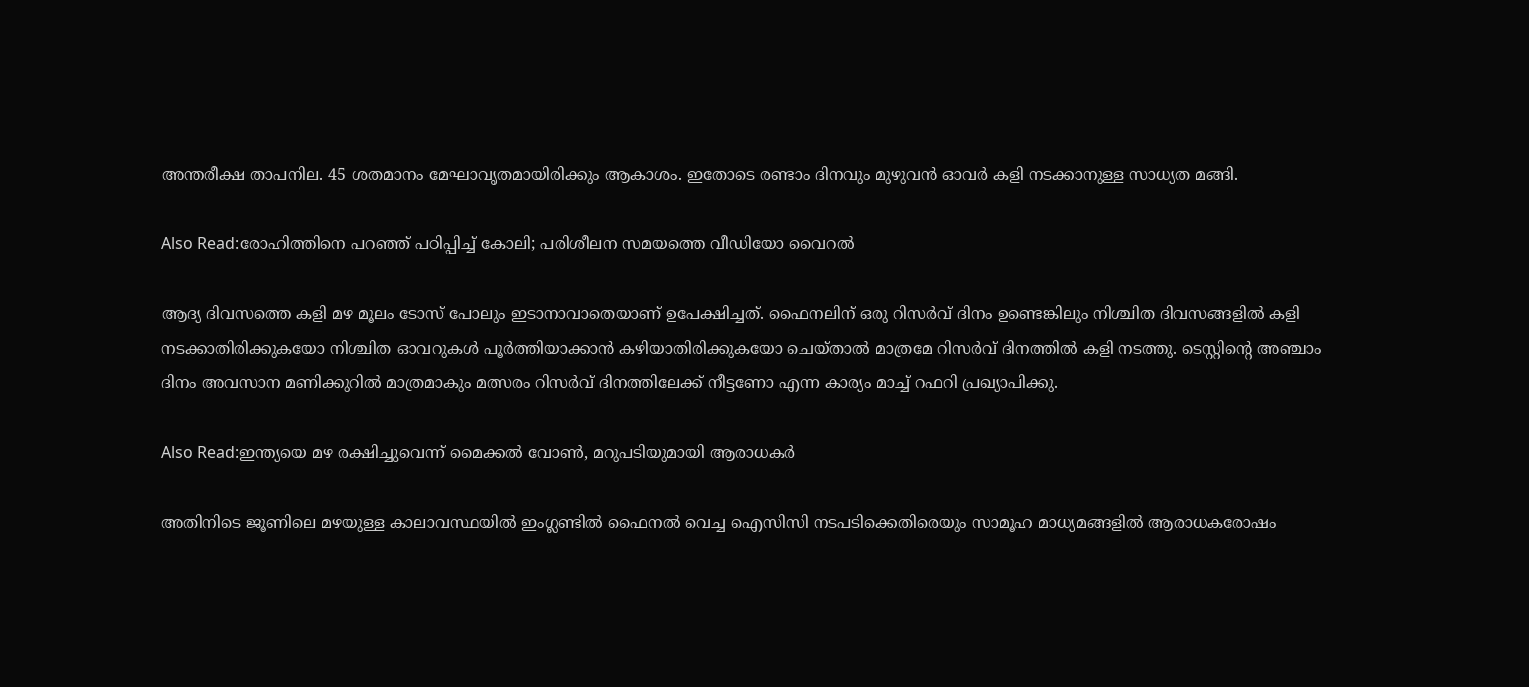അന്തരീക്ഷ താപനില. 45 ശതമാനം മേഘാവൃതമായിരിക്കും ആകാശം. ഇതോടെ രണ്ടാം ദിനവും മുഴുവൻ ഓവർ കളി നടക്കാനുള്ള സാധ്യത മങ്ങി.

Also Read:രോഹിത്തിനെ പറഞ്ഞ് പഠിപ്പിച്ച് കോലി; പരിശീലന സമയത്തെ വീഡിയോ വൈറല്‍

ആദ്യ ദിവസത്തെ കളി മഴ മൂലം ടോസ് പോലും ഇടാനാവാതെയാണ് ഉപേക്ഷിച്ചത്. ഫൈനലിന് ഒരു റിസർവ് ദിനം ഉണ്ടെങ്കിലും നിശ്ചിത ദിവസങ്ങളിൽ കളി നടക്കാതിരിക്കുകയോ നിശ്ചിത ഓവറുകൾ പൂർത്തിയാക്കാൻ കഴിയാതിരിക്കുകയോ ചെയ്താൽ മാത്രമേ റിസർവ് ദിനത്തിൽ കളി നടത്തു. ടെസ്റ്റിന്‍റെ അഞ്ചാം ദിനം അവസാന മണിക്കുറിൽ മാത്രമാകും മത്സരം റിസർവ് ദിനത്തിലേക്ക് നീട്ടണോ എന്ന കാര്യം മാച്ച് റഫറി പ്രഖ്യാപിക്കു.

Also Read:ഇന്ത്യയെ മഴ രക്ഷിച്ചുവെന്ന് മൈക്കൽ വോൺ, മറുപടിയുമായി ആരാധകർ

അതിനിടെ ജൂണിലെ മഴയുള്ള കാലാവസ്ഥയിൽ ഇംഗ്ലണ്ടിൽ ഫൈനൽ വെച്ച ഐസിസി നടപടിക്കെതിരെയും സാമൂഹ മാധ്യമങ്ങളിൽ ആരാധകരോഷം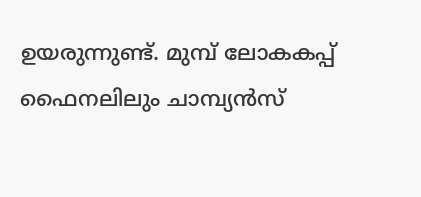ഉയരുന്നുണ്ട്. മുമ്പ് ലോകകപ്പ് ഫൈനലിലും ചാമ്പ്യന്‍സ്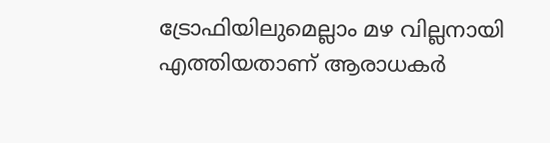ട്രോഫിയിലുമെല്ലാം മഴ വില്ലനായി എത്തിയതാണ് ആരാധകര്‍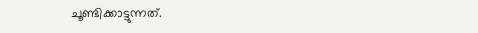ചൂണ്ടിക്കാട്ടുന്നത്.